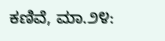ಕಣಿವೆ, ಮಾ.೨೪: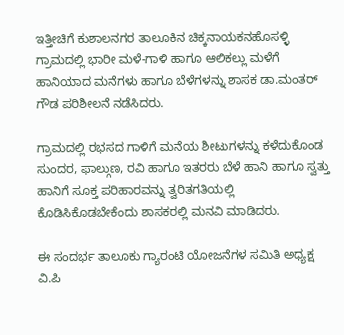ಇತ್ತೀಚಿಗೆ ಕುಶಾಲನಗರ ತಾಲೂಕಿನ ಚಿಕ್ಕನಾಯಕನಹೊಸಳ್ಳಿ ಗ್ರಾಮದಲ್ಲಿ ಭಾರೀ ಮಳೆ-ಗಾಳಿ ಹಾಗೂ ಆಲಿಕಲ್ಲು ಮಳೆಗೆ ಹಾನಿಯಾದ ಮನೆಗಳು ಹಾಗೂ ಬೆಳೆಗಳನ್ನು ಶಾಸಕ ಡಾ.ಮಂತರ್ ಗೌಡ ಪರಿಶೀಲನೆ ನಡೆಸಿದರು.

ಗ್ರಾಮದಲ್ಲಿ ರಭಸದ ಗಾಳಿಗೆ ಮನೆಯ ಶೀಟುಗಳನ್ನು ಕಳೆದುಕೊಂಡ ಸುಂದರ, ಫಾಲ್ಗುಣ, ರವಿ ಹಾಗೂ ಇತರರು ಬೆಳೆ ಹಾನಿ ಹಾಗೂ ಸ್ವತ್ತು ಹಾನಿಗೆ ಸೂಕ್ತ ಪರಿಹಾರವನ್ನು ತ್ವರಿತಗತಿಯಲ್ಲಿ ಕೊಡಿಸಿಕೊಡಬೇಕೆಂದು ಶಾಸಕರಲ್ಲಿ ಮನವಿ ಮಾಡಿದರು.

ಈ ಸಂದರ್ಭ ತಾಲೂಕು ಗ್ಯಾರಂಟಿ ಯೋಜನೆಗಳ ಸಮಿತಿ ಅಧ್ಯಕ್ಷ ವಿ.ಪಿ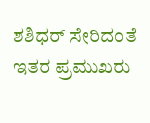ಶಶಿಧರ್ ಸೇರಿದಂತೆ ಇತರ ಪ್ರಮುಖರು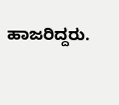ಹಾಜರಿದ್ದರು.